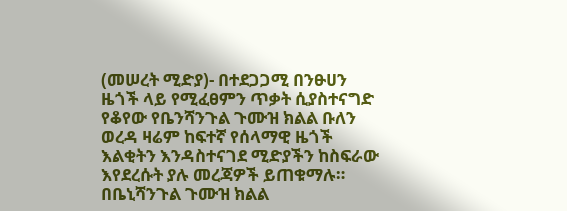(መሠረት ሚድያ)- በተደጋጋሚ በንፁሀን ዜጎች ላይ የሚፈፀምን ጥቃት ሲያስተናግድ የቆየው የቤንሻንጉል ጉሙዝ ክልል ቡለን ወረዳ ዛሬም ከፍተኛ የሰላማዊ ዜጎች እልቂትን እንዳስተናገደ ሚድያችን ከስፍራው እየደረሱት ያሉ መረጃዎች ይጠቁማሉ።
በቤኒሻንጉል ጉሙዝ ክልል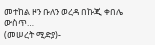መተከል ዞን ቡለን ወረዳ በኩጂ ቀበሌ ውስጥ…
(መሠረት ሚድያ)-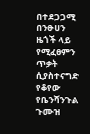በተደጋጋሚ በንፁሀን ዜጎች ላይ የሚፈፀምን ጥቃት ሲያስተናግድ የቆየው የቤንሻንጉል ጉሙዝ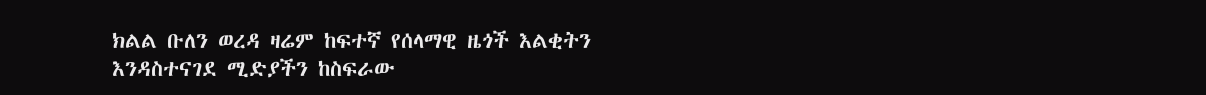ክልል ቡለን ወረዳ ዛሬም ከፍተኛ የሰላማዊ ዜጎች እልቂትን እንዳስተናገደ ሚድያችን ከስፍራው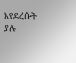እየደረሱት ያሉ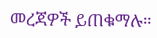መረጃዎች ይጠቁማሉ።